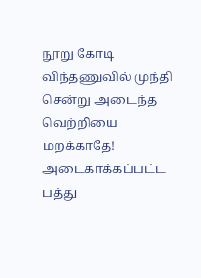நூறு கோடி விந்தணுவில் முந்தி சென்று அடைந்த வெற்றியை மறக்காதே!
அடைகாக்கப்பட்ட பத்து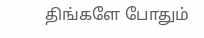திங்களே போதும்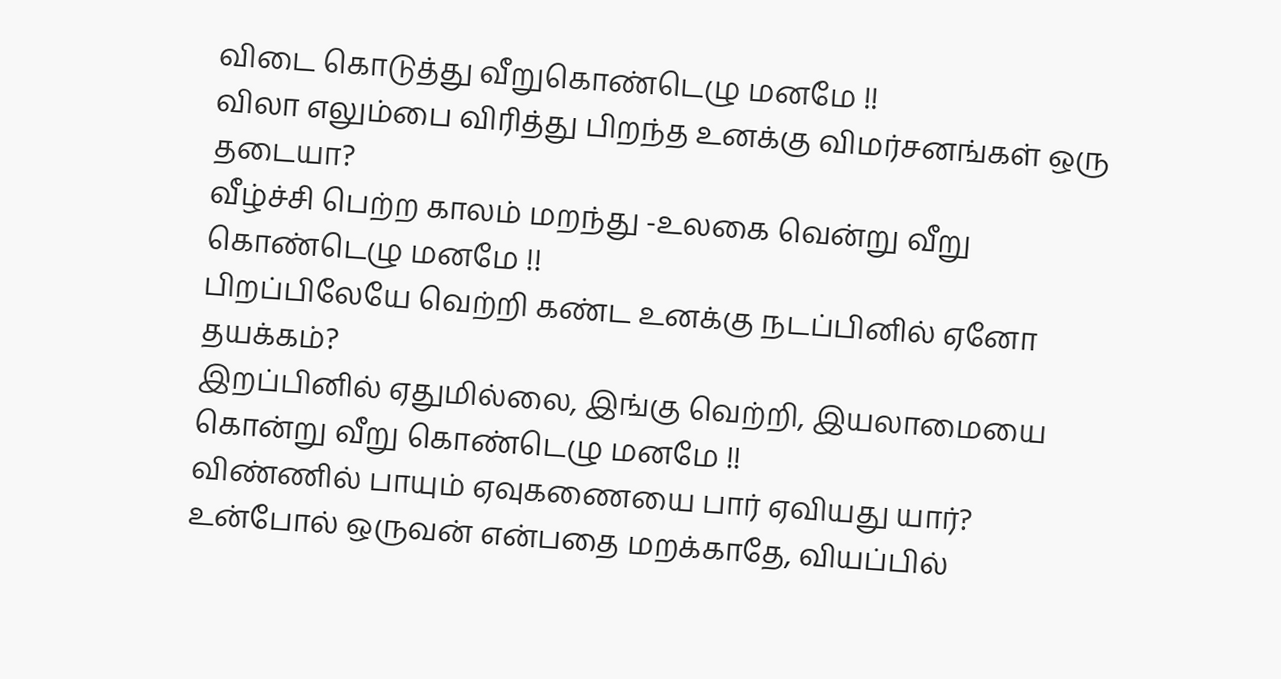விடை கொடுத்து வீறுகொண்டெழு மனமே !!
விலா எலும்பை விரித்து பிறந்த உனக்கு விமர்சனங்கள் ஒரு தடையா?
வீழ்ச்சி பெற்ற காலம் மறந்து -உலகை வென்று வீறு கொண்டெழு மனமே !!
பிறப்பிலேயே வெற்றி கண்ட உனக்கு நடப்பினில் ஏனோ தயக்கம்?
இறப்பினில் ஏதுமில்லை, இங்கு வெற்றி, இயலாமையை கொன்று வீறு கொண்டெழு மனமே !!
விண்ணில் பாயும் ஏவுகணையை பார் ஏவியது யார்?
உன்போல் ஒருவன் என்பதை மறக்காதே, வியப்பில்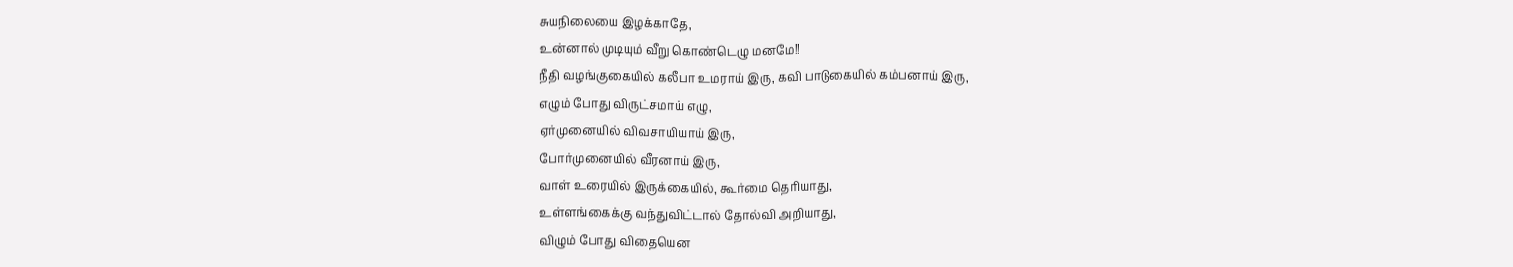சுயநிலையை இழக்காதே,
உன்னால் முடியும் வீறு கொண்டெழு மனமே!!
நீதி வழங்குகையில் கலீபா உமராய் இரு, கவி பாடுகையில் கம்பனாய் இரு,
எழும் போது விருட்சமாய் எழு,
ஏர்முனையில் விவசாயியாய் இரு,
போர்முனையில் வீரனாய் இரு,
வாள் உரையில் இருக்கையில், கூர்மை தெரியாது,
உள்ளங்கைக்கு வந்துவிட்டால் தோல்வி அறியாது,
விழும் போது விதையென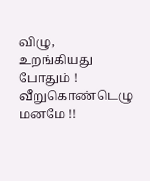விழு,
உறங்கியது போதும் ! வீறுகொண்டெழு மனமே !!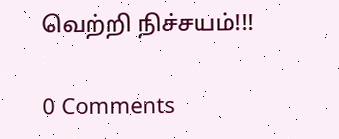வெற்றி நிச்சயம்!!!

0 Comments